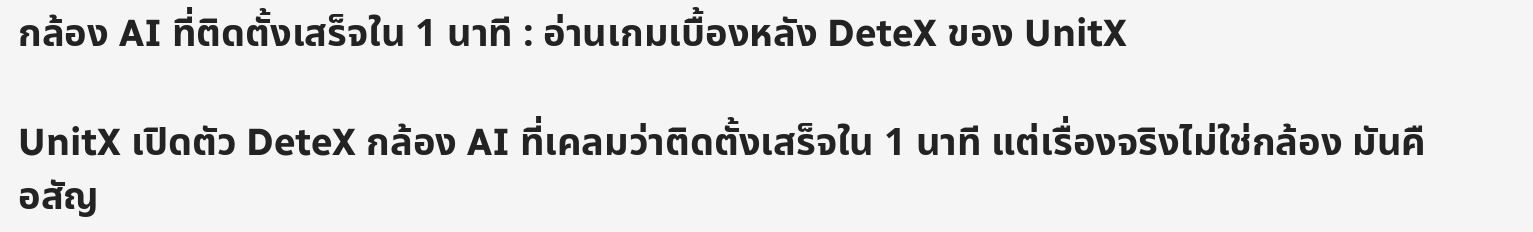กล้อง AI ที่ติดตั้งเสร็จใน 1 นาที : อ่านเกมเบื้องหลัง DeteX ของ UnitX

UnitX เปิดตัว DeteX กล้อง AI ที่เคลมว่าติดตั้งเสร็จใน 1 นาที แต่เรื่องจริงไม่ใช่กล้อง มันคือสัญ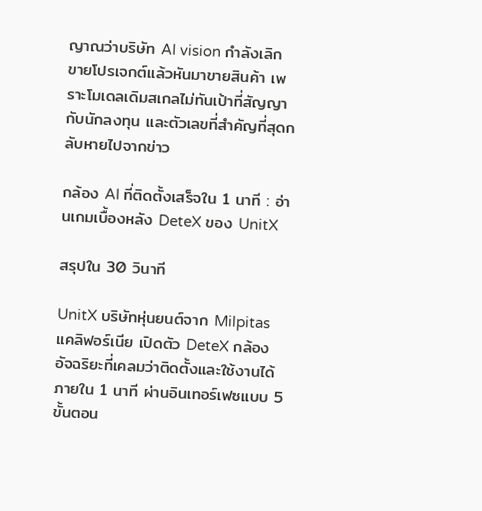ญาณว่าบริษัท AI vision กำลังเลิกขายโปรเจกต์แล้วหันมาขายสินค้า เพราะโมเดลเดิมสเกลไม่ทันเป้าที่สัญญากับนักลงทุน และตัวเลขที่สำคัญที่สุดกลับหายไปจากข่าว

กล้อง AI ที่ติดตั้งเสร็จใน 1 นาที : อ่านเกมเบื้องหลัง DeteX ของ UnitX

สรุปใน 30 วินาที

UnitX บริษัทหุ่นยนต์จาก Milpitas แคลิฟอร์เนีย เปิดตัว DeteX กล้องอัจฉริยะที่เคลมว่าติดตั้งและใช้งานได้ภายใน 1 นาที ผ่านอินเทอร์เฟซแบบ 5 ขั้นตอน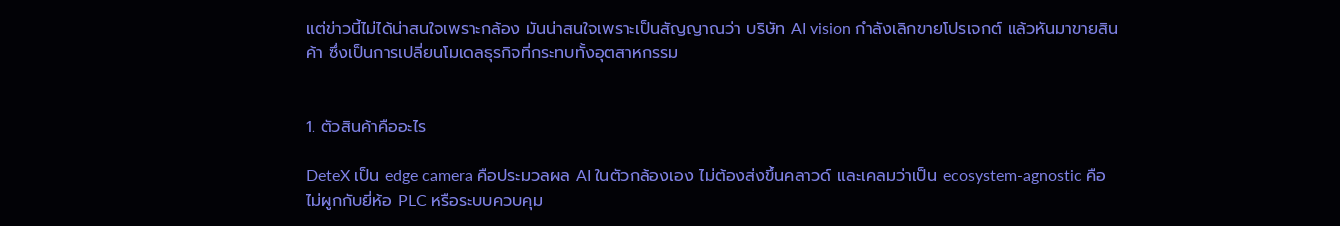แต่ข่าวนี้ไม่ได้น่าสนใจเพราะกล้อง มันน่าสนใจเพราะเป็นสัญญาณว่า บริษัท AI vision กำลังเลิกขายโปรเจกต์ แล้วหันมาขายสินค้า ซึ่งเป็นการเปลี่ยนโมเดลธุรกิจที่กระทบทั้งอุตสาหกรรม


1. ตัวสินค้าคืออะไร

DeteX เป็น edge camera คือประมวลผล AI ในตัวกล้องเอง ไม่ต้องส่งขึ้นคลาวด์ และเคลมว่าเป็น ecosystem-agnostic คือไม่ผูกกับยี่ห้อ PLC หรือระบบควบคุม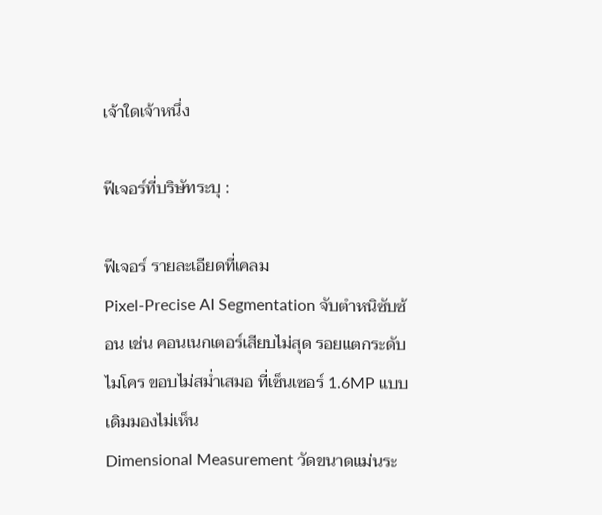เจ้าใดเจ้าหนึ่ง

ฟีเจอร์ที่บริษัทระบุ :

ฟีเจอร์ รายละเอียดที่เคลม
Pixel-Precise AI Segmentation จับตำหนิซับซ้อน เช่น คอนเนกเตอร์เสียบไม่สุด รอยแตกระดับไมโคร ขอบไม่สม่ำเสมอ ที่เซ็นเซอร์ 1.6MP แบบเดิมมองไม่เห็น
Dimensional Measurement วัดขนาดแม่นระ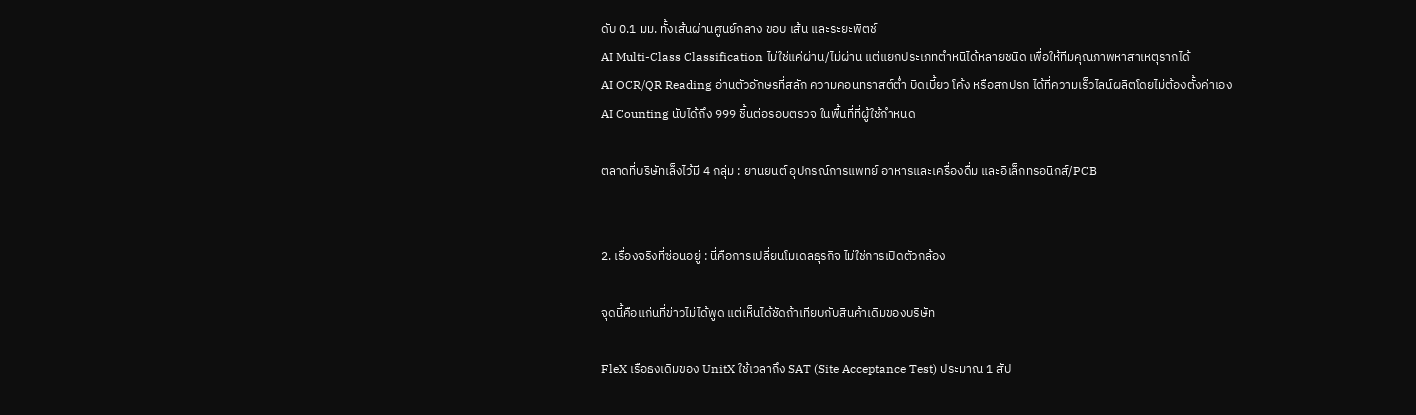ดับ 0.1 มม. ทั้งเส้นผ่านศูนย์กลาง ขอบ เส้น และระยะพิตช์
AI Multi-Class Classification ไม่ใช่แค่ผ่าน/ไม่ผ่าน แต่แยกประเภทตำหนิได้หลายชนิด เพื่อให้ทีมคุณภาพหาสาเหตุรากได้
AI OCR/QR Reading อ่านตัวอักษรที่สลัก ความคอนทราสต์ต่ำ บิดเบี้ยว โค้ง หรือสกปรก ได้ที่ความเร็วไลน์ผลิตโดยไม่ต้องตั้งค่าเอง
AI Counting นับได้ถึง 999 ชิ้นต่อรอบตรวจ ในพื้นที่ที่ผู้ใช้กำหนด

ตลาดที่บริษัทเล็งไว้มี 4 กลุ่ม : ยานยนต์ อุปกรณ์การแพทย์ อาหารและเครื่องดื่ม และอิเล็กทรอนิกส์/PCB


2. เรื่องจริงที่ซ่อนอยู่ : นี่คือการเปลี่ยนโมเดลธุรกิจ ไม่ใช่การเปิดตัวกล้อง

จุดนี้คือแก่นที่ข่าวไม่ได้พูด แต่เห็นได้ชัดถ้าเทียบกับสินค้าเดิมของบริษัท

FleX เรือธงเดิมของ UnitX ใช้เวลาถึง SAT (Site Acceptance Test) ประมาณ 1 สัป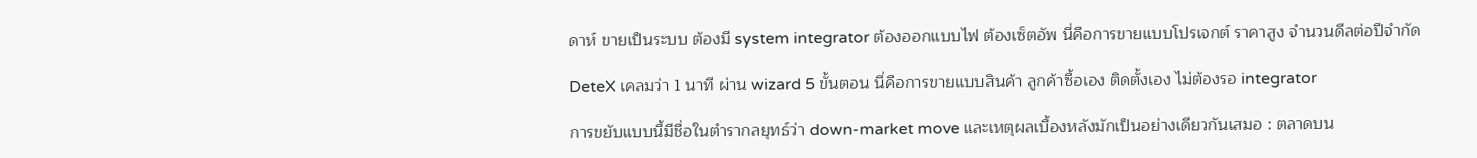ดาห์ ขายเป็นระบบ ต้องมี system integrator ต้องออกแบบไฟ ต้องเซ็ตอัพ นี่คือการขายแบบโปรเจกต์ ราคาสูง จำนวนดีลต่อปีจำกัด

DeteX เคลมว่า 1 นาที ผ่าน wizard 5 ขั้นตอน นี่คือการขายแบบสินค้า ลูกค้าซื้อเอง ติดตั้งเอง ไม่ต้องรอ integrator

การขยับแบบนี้มีชื่อในตำรากลยุทธ์ว่า down-market move และเหตุผลเบื้องหลังมักเป็นอย่างเดียวกันเสมอ : ตลาดบน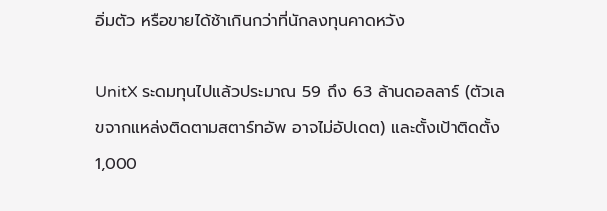อิ่มตัว หรือขายได้ช้าเกินกว่าที่นักลงทุนคาดหวัง

UnitX ระดมทุนไปแล้วประมาณ 59 ถึง 63 ล้านดอลลาร์ (ตัวเลขจากแหล่งติดตามสตาร์ทอัพ อาจไม่อัปเดต) และตั้งเป้าติดตั้ง 1,000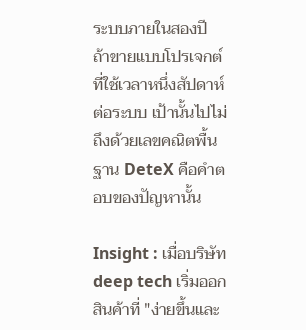ระบบภายในสองปี ถ้าขายแบบโปรเจกต์ที่ใช้เวลาหนึ่งสัปดาห์ต่อระบบ เป้านั้นไปไม่ถึงด้วยเลขคณิตพื้นฐาน DeteX คือคำตอบของปัญหานั้น

Insight : เมื่อบริษัท deep tech เริ่มออกสินค้าที่ "ง่ายขึ้นและ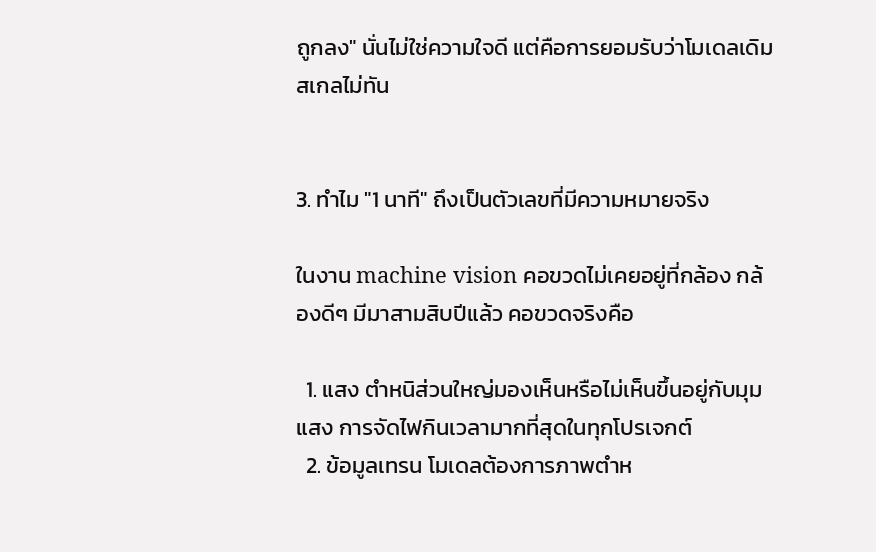ถูกลง" นั่นไม่ใช่ความใจดี แต่คือการยอมรับว่าโมเดลเดิมสเกลไม่ทัน


3. ทำไม "1 นาที" ถึงเป็นตัวเลขที่มีความหมายจริง

ในงาน machine vision คอขวดไม่เคยอยู่ที่กล้อง กล้องดีๆ มีมาสามสิบปีแล้ว คอขวดจริงคือ

  1. แสง ตำหนิส่วนใหญ่มองเห็นหรือไม่เห็นขึ้นอยู่กับมุมแสง การจัดไฟกินเวลามากที่สุดในทุกโปรเจกต์
  2. ข้อมูลเทรน โมเดลต้องการภาพตำห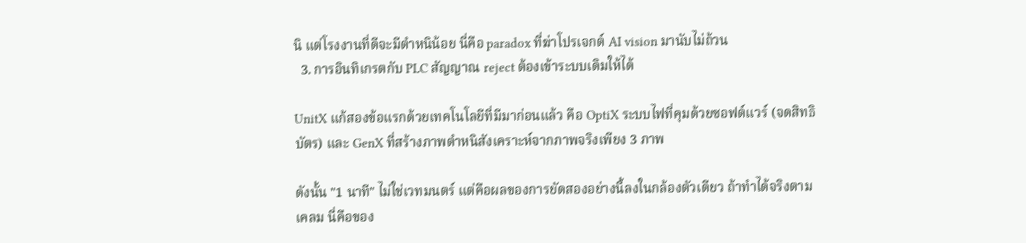นิ แต่โรงงานที่ดีจะมีตำหนิน้อย นี่คือ paradox ที่ฆ่าโปรเจกต์ AI vision มานับไม่ถ้วน
  3. การอินทิเกรตกับ PLC สัญญาณ reject ต้องเข้าระบบเดิมให้ได้

UnitX แก้สองข้อแรกด้วยเทคโนโลยีที่มีมาก่อนแล้ว คือ OptiX ระบบไฟที่คุมด้วยซอฟต์แวร์ (จดสิทธิบัตร) และ GenX ที่สร้างภาพตำหนิสังเคราะห์จากภาพจริงเพียง 3 ภาพ

ดังนั้น "1 นาที" ไม่ใช่เวทมนตร์ แต่คือผลของการยัดสองอย่างนี้ลงในกล้องตัวเดียว ถ้าทำได้จริงตามเคลม นี่คือของ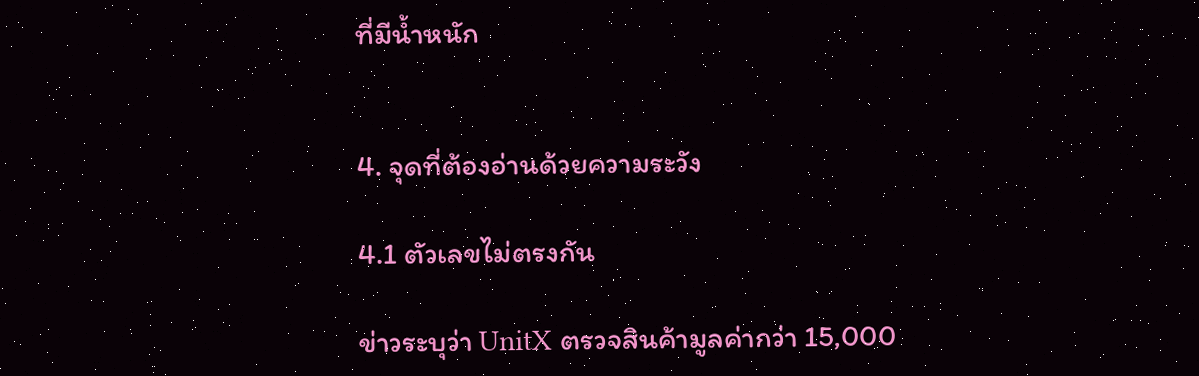ที่มีน้ำหนัก


4. จุดที่ต้องอ่านด้วยความระวัง

4.1 ตัวเลขไม่ตรงกัน

ข่าวระบุว่า UnitX ตรวจสินค้ามูลค่ากว่า 15,000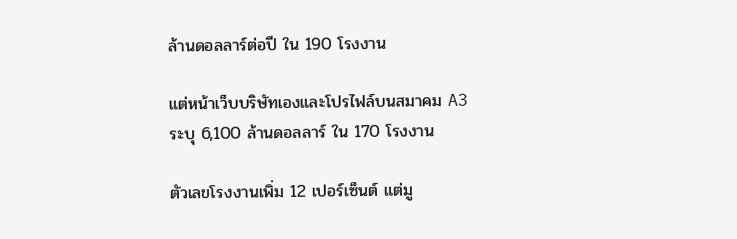ล้านดอลลาร์ต่อปี ใน 190 โรงงาน

แต่หน้าเว็บบริษัทเองและโปรไฟล์บนสมาคม A3 ระบุ 6,100 ล้านดอลลาร์ ใน 170 โรงงาน

ตัวเลขโรงงานเพิ่ม 12 เปอร์เซ็นต์ แต่มู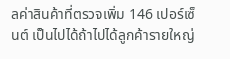ลค่าสินค้าที่ตรวจเพิ่ม 146 เปอร์เซ็นต์ เป็นไปได้ถ้าไปได้ลูกค้ารายใหญ่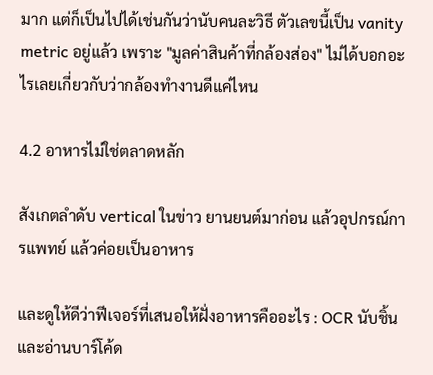มาก แต่ก็เป็นไปได้เช่นกันว่านับคนละวิธี ตัวเลขนี้เป็น vanity metric อยู่แล้ว เพราะ "มูลค่าสินค้าที่กล้องส่อง" ไม่ได้บอกอะไรเลยเกี่ยวกับว่ากล้องทำงานดีแค่ไหน

4.2 อาหารไม่ใช่ตลาดหลัก

สังเกตลำดับ vertical ในข่าว ยานยนต์มาก่อน แล้วอุปกรณ์การแพทย์ แล้วค่อยเป็นอาหาร

และดูให้ดีว่าฟีเจอร์ที่เสนอให้ฝั่งอาหารคืออะไร : OCR นับชิ้น และอ่านบาร์โค้ด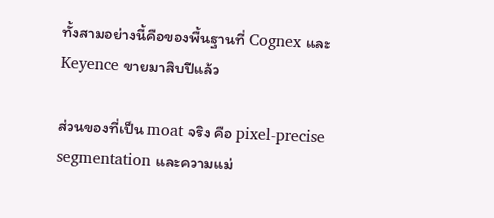ทั้งสามอย่างนี้คือของพื้นฐานที่ Cognex และ Keyence ขายมาสิบปีแล้ว

ส่วนของที่เป็น moat จริง คือ pixel-precise segmentation และความแม่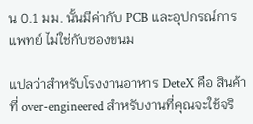น 0.1 มม. นั้นมีค่ากับ PCB และอุปกรณ์การแพทย์ ไม่ใช่กับซองขนม

แปลว่าสำหรับโรงงานอาหาร DeteX คือ สินค้าที่ over-engineered สำหรับงานที่คุณจะใช้จริ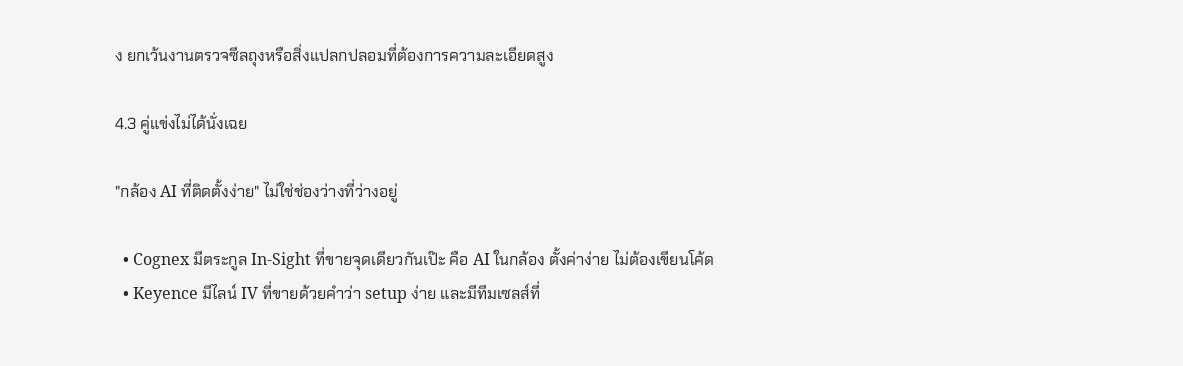ง ยกเว้นงานตรวจซีลถุงหรือสิ่งแปลกปลอมที่ต้องการความละเอียดสูง

4.3 คู่แข่งไม่ได้นั่งเฉย

"กล้อง AI ที่ติดตั้งง่าย" ไม่ใช่ช่องว่างที่ว่างอยู่

  • Cognex มีตระกูล In-Sight ที่ขายจุดเดียวกันเป๊ะ คือ AI ในกล้อง ตั้งค่าง่าย ไม่ต้องเขียนโค้ด
  • Keyence มีไลน์ IV ที่ขายด้วยคำว่า setup ง่าย และมีทีมเซลส์ที่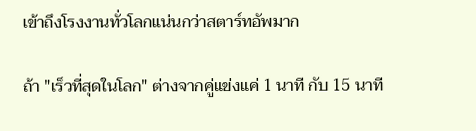เข้าถึงโรงงานทั่วโลกแน่นกว่าสตาร์ทอัพมาก

ถ้า "เร็วที่สุดในโลก" ต่างจากคู่แข่งแค่ 1 นาที กับ 15 นาที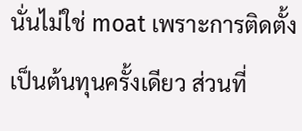นั่นไม่ใช่ moat เพราะการติดตั้งเป็นต้นทุนครั้งเดียว ส่วนที่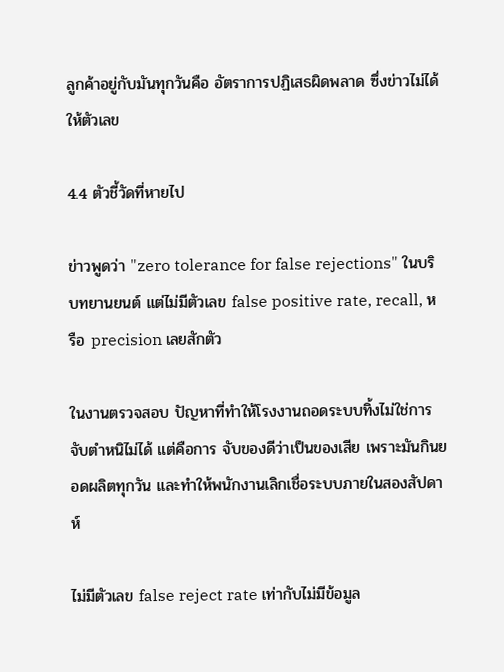ลูกค้าอยู่กับมันทุกวันคือ อัตราการปฏิเสธผิดพลาด ซึ่งข่าวไม่ได้ให้ตัวเลข

4.4 ตัวชี้วัดที่หายไป

ข่าวพูดว่า "zero tolerance for false rejections" ในบริบทยานยนต์ แต่ไม่มีตัวเลข false positive rate, recall, หรือ precision เลยสักตัว

ในงานตรวจสอบ ปัญหาที่ทำให้โรงงานถอดระบบทิ้งไม่ใช่การจับตำหนิไม่ได้ แต่คือการ จับของดีว่าเป็นของเสีย เพราะมันกินยอดผลิตทุกวัน และทำให้พนักงานเลิกเชื่อระบบภายในสองสัปดาห์

ไม่มีตัวเลข false reject rate เท่ากับไม่มีข้อมูล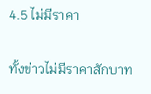4.5 ไม่มีราคา

ทั้งข่าวไม่มีราคาสักบาท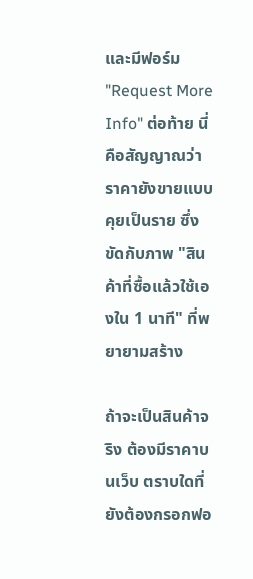และมีฟอร์ม "Request More Info" ต่อท้าย นี่คือสัญญาณว่าราคายังขายแบบคุยเป็นราย ซึ่งขัดกับภาพ "สินค้าที่ซื้อแล้วใช้เองใน 1 นาที" ที่พยายามสร้าง

ถ้าจะเป็นสินค้าจริง ต้องมีราคาบนเว็บ ตราบใดที่ยังต้องกรอกฟอ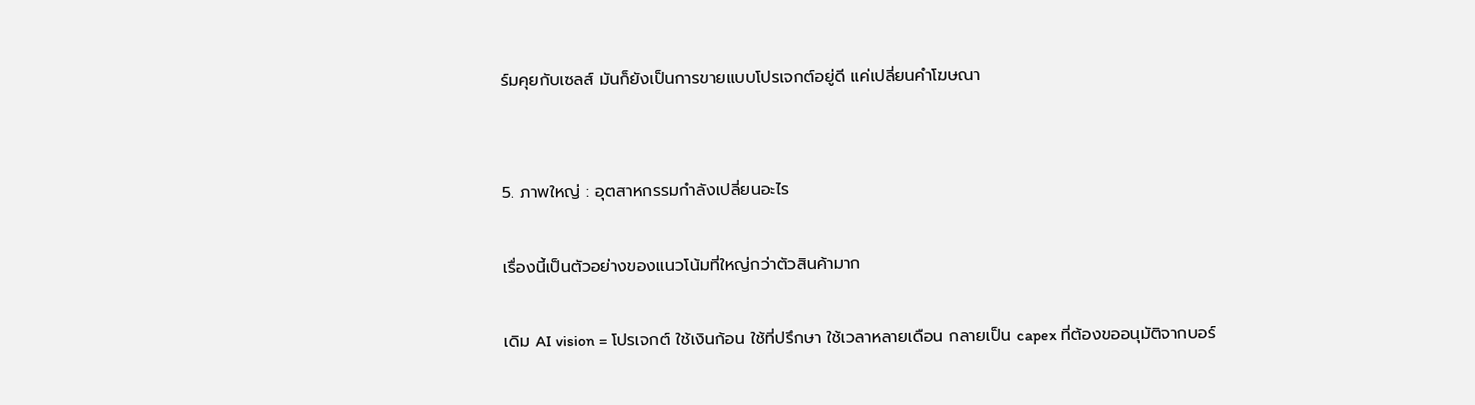ร์มคุยกับเซลส์ มันก็ยังเป็นการขายแบบโปรเจกต์อยู่ดี แค่เปลี่ยนคำโฆษณา


5. ภาพใหญ่ : อุตสาหกรรมกำลังเปลี่ยนอะไร

เรื่องนี้เป็นตัวอย่างของแนวโน้มที่ใหญ่กว่าตัวสินค้ามาก

เดิม AI vision = โปรเจกต์ ใช้เงินก้อน ใช้ที่ปรึกษา ใช้เวลาหลายเดือน กลายเป็น capex ที่ต้องขออนุมัติจากบอร์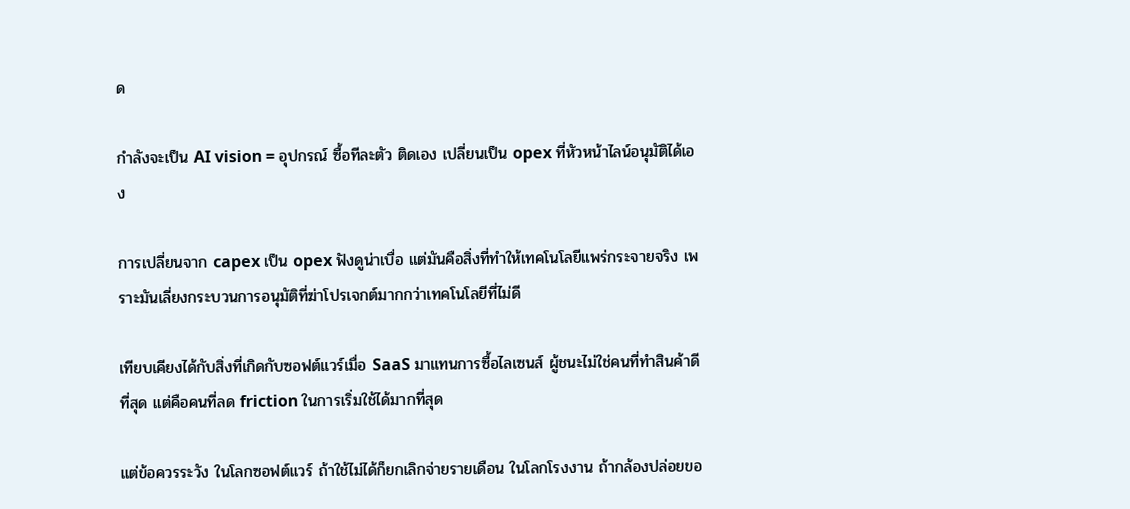ด

กำลังจะเป็น AI vision = อุปกรณ์ ซื้อทีละตัว ติดเอง เปลี่ยนเป็น opex ที่หัวหน้าไลน์อนุมัติได้เอง

การเปลี่ยนจาก capex เป็น opex ฟังดูน่าเบื่อ แต่มันคือสิ่งที่ทำให้เทคโนโลยีแพร่กระจายจริง เพราะมันเลี่ยงกระบวนการอนุมัติที่ฆ่าโปรเจกต์มากกว่าเทคโนโลยีที่ไม่ดี

เทียบเคียงได้กับสิ่งที่เกิดกับซอฟต์แวร์เมื่อ SaaS มาแทนการซื้อไลเซนส์ ผู้ชนะไม่ใช่คนที่ทำสินค้าดีที่สุด แต่คือคนที่ลด friction ในการเริ่มใช้ได้มากที่สุด

แต่ข้อควรระวัง ในโลกซอฟต์แวร์ ถ้าใช้ไม่ได้ก็ยกเลิกจ่ายรายเดือน ในโลกโรงงาน ถ้ากล้องปล่อยขอ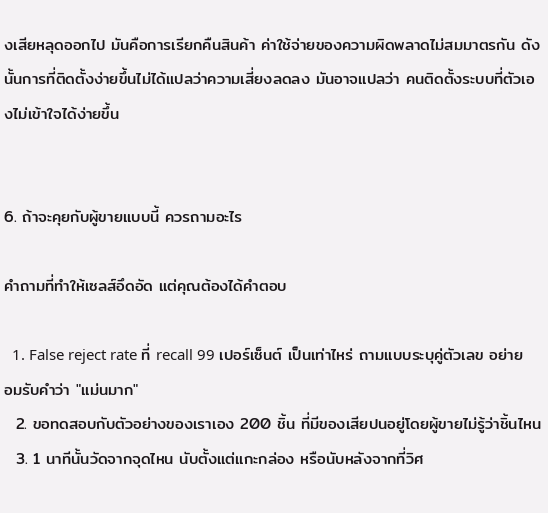งเสียหลุดออกไป มันคือการเรียกคืนสินค้า ค่าใช้จ่ายของความผิดพลาดไม่สมมาตรกัน ดังนั้นการที่ติดตั้งง่ายขึ้นไม่ได้แปลว่าความเสี่ยงลดลง มันอาจแปลว่า คนติดตั้งระบบที่ตัวเองไม่เข้าใจได้ง่ายขึ้น


6. ถ้าจะคุยกับผู้ขายแบบนี้ ควรถามอะไร

คำถามที่ทำให้เซลส์อึดอัด แต่คุณต้องได้คำตอบ

  1. False reject rate ที่ recall 99 เปอร์เซ็นต์ เป็นเท่าไหร่ ถามแบบระบุคู่ตัวเลข อย่ายอมรับคำว่า "แม่นมาก"
  2. ขอทดสอบกับตัวอย่างของเราเอง 200 ชิ้น ที่มีของเสียปนอยู่โดยผู้ขายไม่รู้ว่าชิ้นไหน
  3. 1 นาทีนั้นวัดจากจุดไหน นับตั้งแต่แกะกล่อง หรือนับหลังจากที่วิศ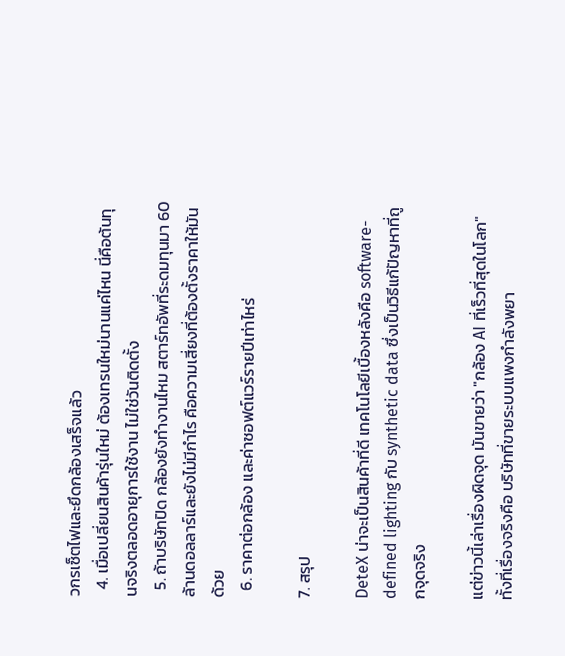วกรเซ็ตไฟและยึดกล้องเสร็จแล้ว
  4. เมื่อเปลี่ยนสินค้ารุ่นใหม่ ต้องเทรนใหม่นานแค่ไหน นี่คือต้นทุนจริงตลอดอายุการใช้งาน ไม่ใช่วันติดตั้ง
  5. ถ้าบริษัทปิด กล้องยังทำงานไหม สตาร์ทอัพที่ระดมทุนมา 60 ล้านดอลลาร์และยังไม่มีกำไร คือความเสี่ยงที่ต้องตั้งราคาให้มันด้วย
  6. ราคาต่อกล้อง และค่าซอฟต์แวร์รายปีเท่าไหร่

7. สรุป

DeteX น่าจะเป็นสินค้าที่ดี เทคโนโลยีเบื้องหลังคือ software-defined lighting กับ synthetic data ซึ่งเป็นวิธีแก้ปัญหาที่ถูกจุดจริง

แต่ข่าวนี้เล่าเรื่องผิดจุด มันขายว่า "กล้อง AI ที่เร็วที่สุดในโลก" ทั้งที่เรื่องจริงคือ บริษัทที่ขายระบบแพงกำลังพยา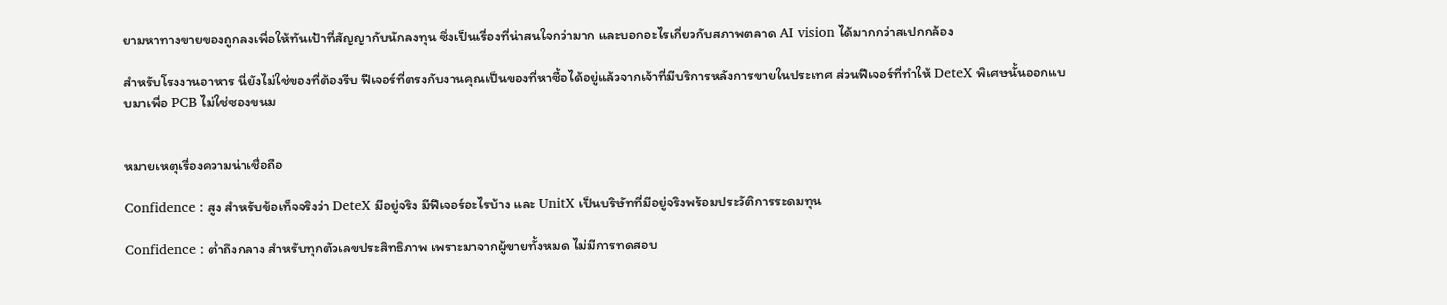ยามหาทางขายของถูกลงเพื่อให้ทันเป้าที่สัญญากับนักลงทุน ซึ่งเป็นเรื่องที่น่าสนใจกว่ามาก และบอกอะไรเกี่ยวกับสภาพตลาด AI vision ได้มากกว่าสเปกกล้อง

สำหรับโรงงานอาหาร นี่ยังไม่ใช่ของที่ต้องรีบ ฟีเจอร์ที่ตรงกับงานคุณเป็นของที่หาซื้อได้อยู่แล้วจากเจ้าที่มีบริการหลังการขายในประเทศ ส่วนฟีเจอร์ที่ทำให้ DeteX พิเศษนั้นออกแบบมาเพื่อ PCB ไม่ใช่ซองขนม


หมายเหตุเรื่องความน่าเชื่อถือ

Confidence : สูง สำหรับข้อเท็จจริงว่า DeteX มีอยู่จริง มีฟีเจอร์อะไรบ้าง และ UnitX เป็นบริษัทที่มีอยู่จริงพร้อมประวัติการระดมทุน

Confidence : ต่ำถึงกลาง สำหรับทุกตัวเลขประสิทธิภาพ เพราะมาจากผู้ขายทั้งหมด ไม่มีการทดสอบ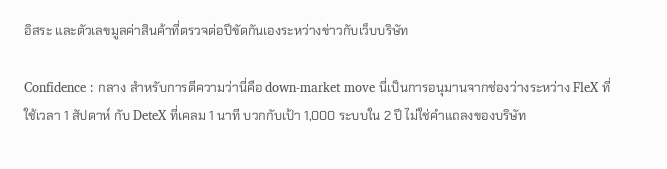อิสระ และตัวเลขมูลค่าสินค้าที่ตรวจต่อปีขัดกันเองระหว่างข่าวกับเว็บบริษัท

Confidence : กลาง สำหรับการตีความว่านี่คือ down-market move นี่เป็นการอนุมานจากช่องว่างระหว่าง FleX ที่ใช้เวลา 1 สัปดาห์ กับ DeteX ที่เคลม 1 นาที บวกกับเป้า 1,000 ระบบใน 2 ปี ไม่ใช่คำแถลงของบริษัท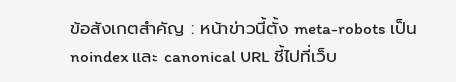ข้อสังเกตสำคัญ : หน้าข่าวนี้ตั้ง meta-robots เป็น noindex และ canonical URL ชี้ไปที่เว็บ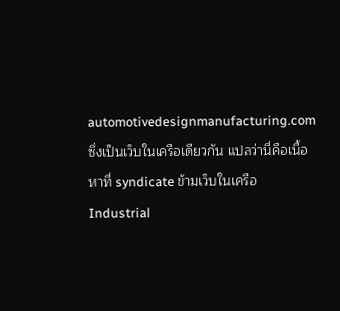automotivedesignmanufacturing.com ซึ่งเป็นเว็บในเครือเดียวกัน แปลว่านี่คือเนื้อหาที่ syndicate ข้ามเว็บในเครือ Industrial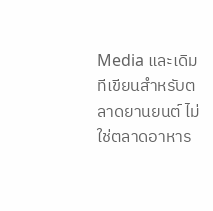Media และเดิมทีเขียนสำหรับตลาดยานยนต์ ไม่ใช่ตลาดอาหาร